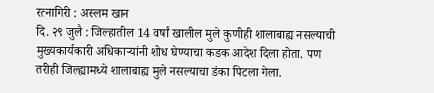रत्नागिरी : अस्लम खान
दि. २९ जुलै : जिल्हातील 14 वर्षां खालील मुले कुणीही शालाबाह्य नसल्याची मुख्यकार्यकारी अधिकाऱ्यांनी शोध घेण्याचा कडक आदेश दिला होता. पण तरीही जिल्ह्यामध्ये शालाबाह्य मुले नसल्याचा डंका पिटला गेला.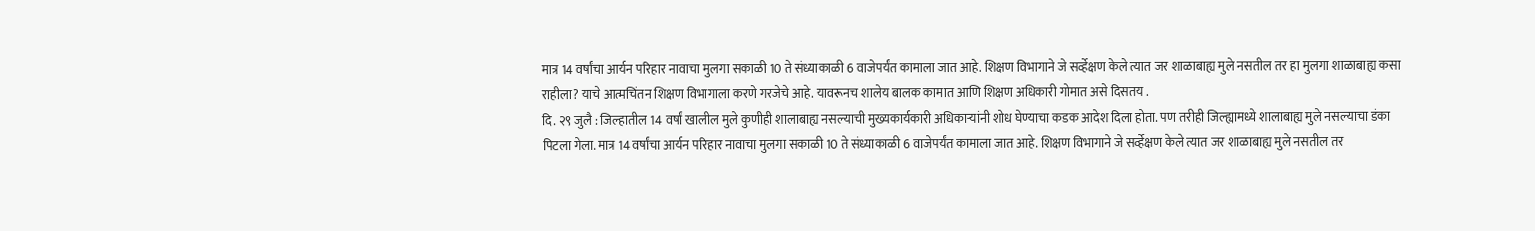मात्र 14 वर्षांचा आर्यन परिहार नावाचा मुलगा सकाळी 10 ते संध्याकाळी 6 वाजेपर्यंत कामाला जात आहे. शिक्षण विभागाने जे सर्व्हेक्षण केले त्यात जर शाळाबाह्य मुले नसतील तर हा मुलगा शाळाबाह्य कसा राहीला? याचे आत्मचिंतन शिक्षण विभागाला करणे गरजेचे आहे. यावरूनच शालेय बालक कामात आणि शिक्षण अधिकारी गोमात असे दिसतय .
दि. २९ जुलै : जिल्हातील 14 वर्षां खालील मुले कुणीही शालाबाह्य नसल्याची मुख्यकार्यकारी अधिकाऱ्यांनी शोध घेण्याचा कडक आदेश दिला होता. पण तरीही जिल्ह्यामध्ये शालाबाह्य मुले नसल्याचा डंका पिटला गेला. मात्र 14 वर्षांचा आर्यन परिहार नावाचा मुलगा सकाळी 10 ते संध्याकाळी 6 वाजेपर्यंत कामाला जात आहे. शिक्षण विभागाने जे सर्व्हेक्षण केले त्यात जर शाळाबाह्य मुले नसतील तर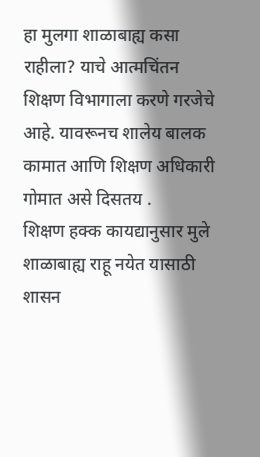हा मुलगा शाळाबाह्य कसा राहीला? याचे आत्मचिंतन शिक्षण विभागाला करणे गरजेचे आहे. यावरूनच शालेय बालक कामात आणि शिक्षण अधिकारी गोमात असे दिसतय .
शिक्षण हक्क कायद्यानुसार मुले शाळाबाह्य राहू नयेत यासाठी शासन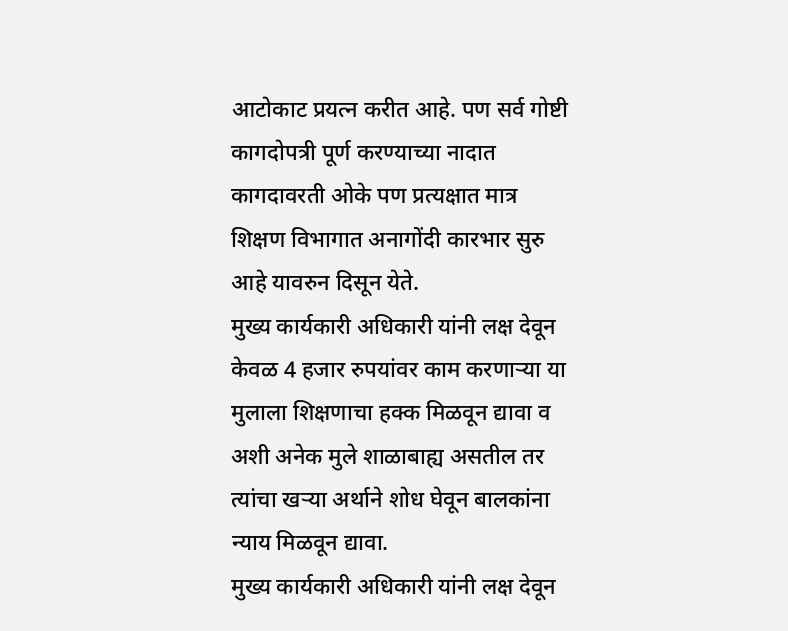आटोकाट प्रयत्न करीत आहे. पण सर्व गोष्टी कागदोपत्री पूर्ण करण्याच्या नादात कागदावरती ओके पण प्रत्यक्षात मात्र शिक्षण विभागात अनागोंदी कारभार सुरु आहे यावरुन दिसून येते.
मुख्य कार्यकारी अधिकारी यांनी लक्ष देवून केवळ 4 हजार रुपयांवर काम करणाऱ्या या मुलाला शिक्षणाचा हक्क मिळवून द्यावा व अशी अनेक मुले शाळाबाह्य असतील तर त्यांचा खऱ्या अर्थाने शोध घेवून बालकांना न्याय मिळवून द्यावा.
मुख्य कार्यकारी अधिकारी यांनी लक्ष देवून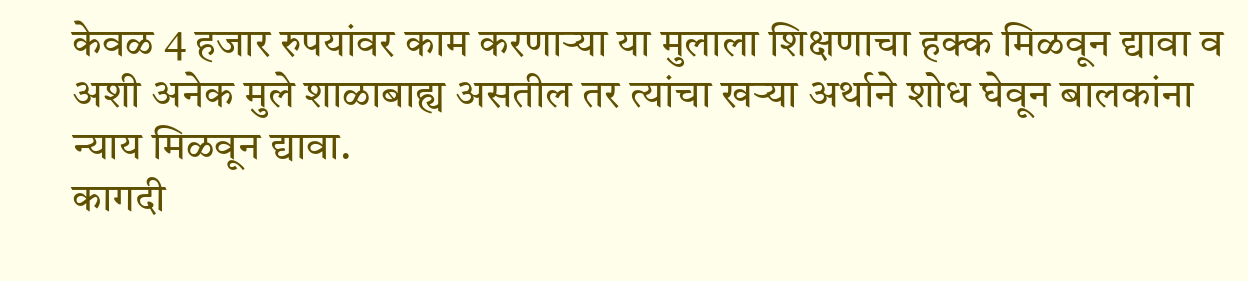केवळ 4 हजार रुपयांवर काम करणाऱ्या या मुलाला शिक्षणाचा हक्क मिळवून द्यावा व अशी अनेक मुले शाळाबाह्य असतील तर त्यांचा खऱ्या अर्थाने शोध घेवून बालकांना न्याय मिळवून द्यावा.
कागदी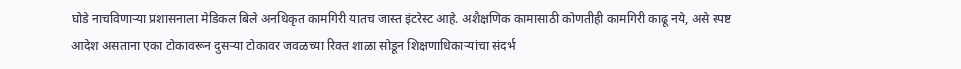घोडे नाचविणाऱ्या प्रशासनाला मेडिकल बिले अनधिकृत कामगिरी यातच जास्त इंटरेस्ट आहे. अशैक्षणिक कामासाठी कोणतीही कामगिरी काढू नये, असे स्पष्ट आदेश असताना एका टोकावरून दुसऱ्या टोकावर जवळच्या रिक्त शाळा सोडून शिक्षणाधिकाऱ्यांचा संदर्भ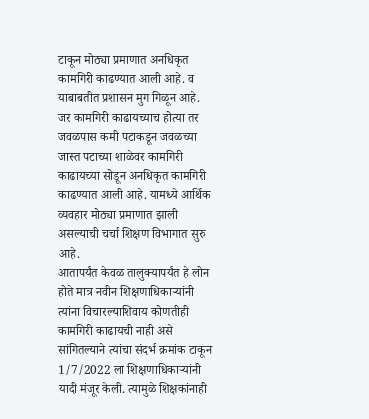टाकून मोठ्या प्रमाणात अनधिकृत कामगिरी काढण्यात आली आहे. व याबाबतीत प्रशासन मुग गिळून आहे. जर कामगिरी काढायच्याच होत्या तर जवळपास कमी पटाकडून जवळच्या जास्त पटाच्या शाळेवर कामगिरी काढायच्या सोडून अनधिकृत कामगिरी काढण्यात आली आहे. यामध्ये आर्थिक व्यवहार मोठ्या प्रमाणात झाली असल्याची चर्चा शिक्षण विभागात सुरु आहे.
आतापर्यंत केवळ तालुक्यापर्यंत हे लोन होते मात्र नवीन शिक्षणाधिकाऱ्यांनी त्यांना विचारल्याशिवाय कोणतीही कामगिरी काढायची नाही असे सांगितल्याने त्यांचा संदर्भ क्रमांक टाकून 1/7/2022 ला शिक्षणाधिकाऱ्यांनी यादी मंजूर केली. त्यामुळे शिक्षकांनाही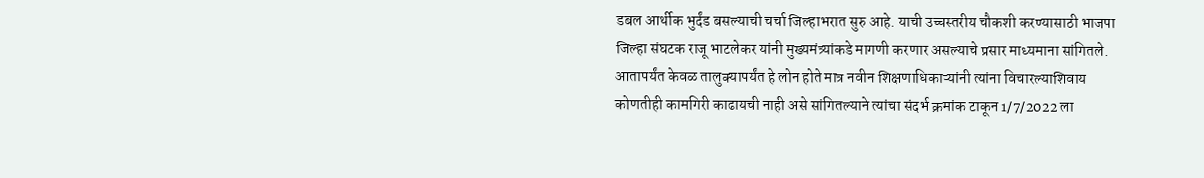डबल आर्थीक भुर्दंड बसल्याची चर्चा जिल्हाभरात सुरु आहे. याची उच्चस्तरीय चौकशी करण्यासाठी भाजपा जिल्हा संघटक राजू भाटलेकर यांनी मुख्यमंत्र्यांकडे मागणी करणार असल्याचे प्रसार माध्यमाना सांगितले.
आतापर्यंत केवळ तालुक्यापर्यंत हे लोन होते मात्र नवीन शिक्षणाधिकाऱ्यांनी त्यांना विचारल्याशिवाय कोणतीही कामगिरी काढायची नाही असे सांगितल्याने त्यांचा संदर्भ क्रमांक टाकून 1/7/2022 ला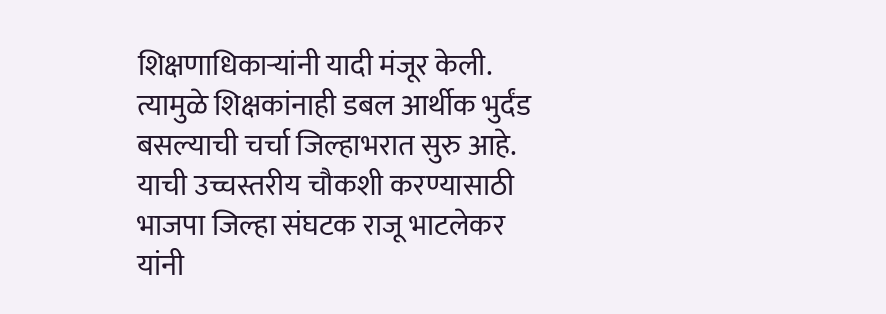शिक्षणाधिकाऱ्यांनी यादी मंजूर केली. त्यामुळे शिक्षकांनाही डबल आर्थीक भुर्दंड बसल्याची चर्चा जिल्हाभरात सुरु आहे. याची उच्चस्तरीय चौकशी करण्यासाठी भाजपा जिल्हा संघटक राजू भाटलेकर यांनी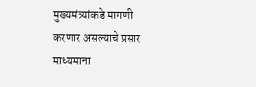मुख्यमंत्र्यांकडे मागणी करणार असल्याचे प्रसार माध्यमाना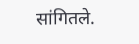सांगितले.